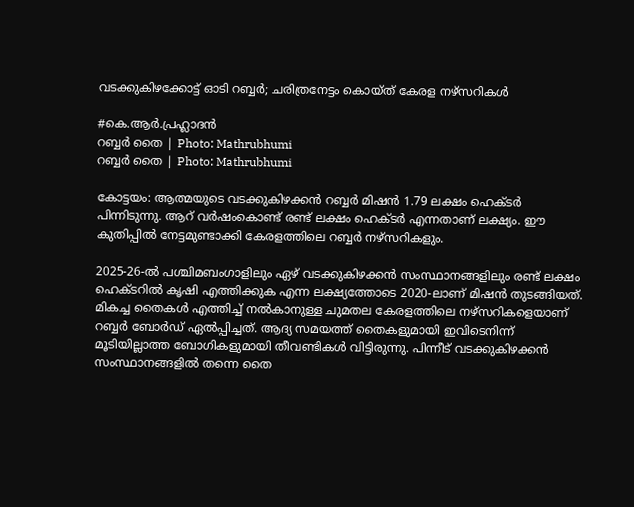വടക്കുകിഴക്കോട്ട് ഓടി റബ്ബർ; ചരിത്രനേട്ടം കൊയ്ത് കേരള നഴ്സറികൾ

#കെ.ആർ.പ്രഹ്ലാദൻ
റബ്ബർ തൈ | Photo: Mathrubhumi
റബ്ബർ തൈ | Photo: Mathrubhumi

കോട്ടയം: ആത്മയുടെ വടക്കുകിഴക്കൻ റബ്ബർ മിഷൻ 1.79 ലക്ഷം ഹെക്ടർ പിന്നിടുന്നു. ആറ് വർഷംകൊണ്ട് രണ്ട് ലക്ഷം ഹെക്ടർ എന്നതാണ് ലക്ഷ്യം. ഈ കുതിപ്പിൽ നേട്ടമുണ്ടാക്കി കേരളത്തിലെ റബ്ബർ നഴ്സറികളും.

2025-26-ൽ പശ്ചിമബംഗാളിലും ഏഴ് വടക്കുകിഴക്കൻ സംസ്ഥാനങ്ങളിലും രണ്ട് ലക്ഷം ഹെക്ടറിൽ കൃഷി എത്തിക്കുക എന്ന ലക്ഷ്യത്തോടെ 2020-ലാണ് മിഷൻ തുടങ്ങിയത്. മികച്ച തൈകൾ എത്തിച്ച് നൽകാനുള്ള ചുമതല കേരളത്തിലെ നഴ്സറികളെയാണ് റബ്ബർ ബോർഡ് ഏൽപ്പിച്ചത്. ആദ്യ സമയത്ത് തൈകളുമായി ഇവിടെനിന്ന് മൂടിയില്ലാത്ത ബോഗികളുമായി തീവണ്ടികൾ വിട്ടിരുന്നു. പിന്നീട് വടക്കുകിഴക്കൻ സംസ്ഥാനങ്ങളിൽ തന്നെ തൈ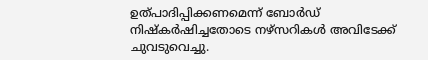ഉത്പാദിപ്പിക്കണമെന്ന് ബോർഡ് നിഷ്കർഷിച്ചതോടെ നഴ്സറികൾ അവിടേക്ക് ചുവടുവെച്ചു.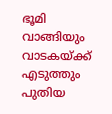ഭൂമി വാങ്ങിയും വാടകയ്ക്ക്‌ എടുത്തും പുതിയ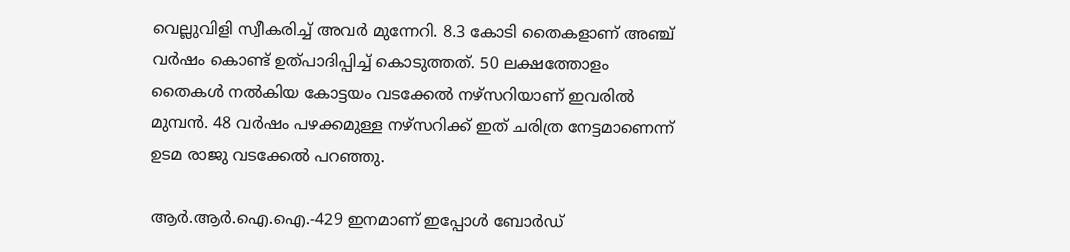വെല്ലുവിളി സ്വീകരിച്ച് അവർ മുന്നേറി. 8.3 കോടി തൈകളാണ് അഞ്ച് വർഷം കൊണ്ട് ഉത്പാദിപ്പിച്ച് കൊടുത്തത്. 50 ലക്ഷത്തോളം തൈകൾ നൽകിയ കോട്ടയം വടക്കേൽ നഴ്സറിയാണ് ഇവരിൽ മുമ്പൻ. 48 വർഷം പഴക്കമുള്ള നഴ്സറിക്ക് ഇത് ചരിത്ര നേട്ടമാണെന്ന് ഉടമ രാജു വടക്കേൽ പറഞ്ഞു.

ആർ.ആർ.ഐ.ഐ.-429 ഇനമാണ് ഇപ്പോൾ ബോർഡ്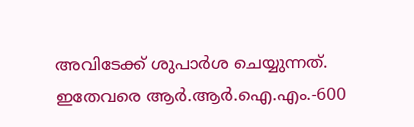അവിടേക്ക് ശുപാർശ ചെയ്യുന്നത്. ഇതേവരെ ആർ.ആർ.ഐ.എം.-600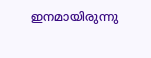ഇനമായിരുന്നു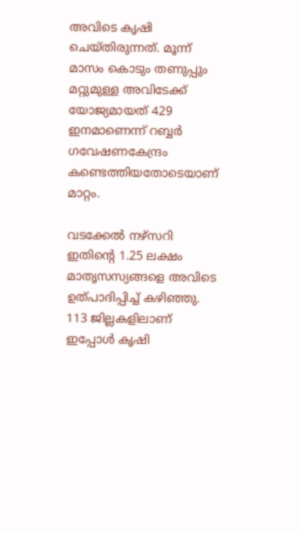അവിടെ കൃഷി ചെയ്തിരുന്നത്. മൂന്ന് മാസം കൊടും തണുപ്പും മറ്റുമുള്ള അവിടേക്ക് യോജ്യമായത് 429 ഇനമാണെന്ന് റബ്ബർ ഗവേഷണകേന്ദ്രം കണ്ടെത്തിയതോടെയാണ് മാറ്റം.

വടക്കേൽ നഴ്സറി ഇതിന്റെ 1.25 ലക്ഷം മാതൃസസ്യങ്ങളെ അവിടെ ഉത്പാദിപ്പിച്ച് കഴിഞ്ഞു. 113 ജില്ലകളിലാണ് ഇപ്പോൾ കൃഷി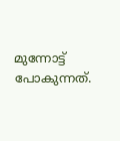മുന്നോട്ട് പോകുന്നത്.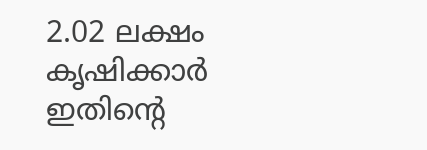2.02 ലക്ഷം കൃഷിക്കാർ ഇതിന്റെ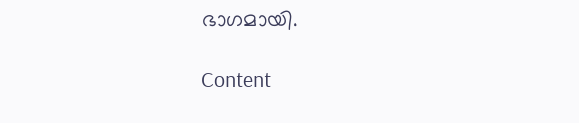ഭാഗമായി.

Content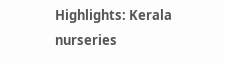Highlights: Kerala nurseries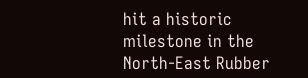hit a historic milestone in the North-East Rubber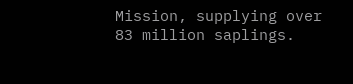Mission, supplying over 83 million saplings.